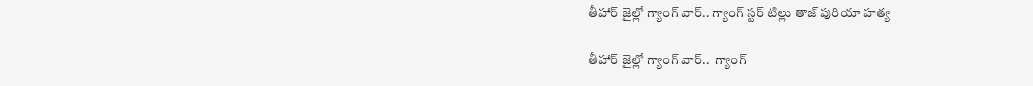తీహార్ జైల్లో గ్యాంగ్ వార్.. గ్యాంగ్ స్టర్ టిల్లు తాజ్ పురియా హత్య

తీహార్ జైల్లో గ్యాంగ్ వార్..  గ్యాంగ్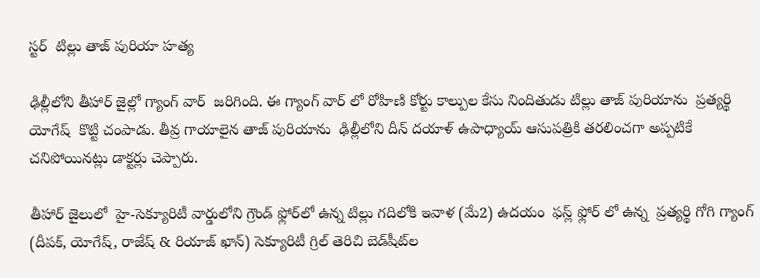స్టర్  టిల్లు తాజ్ పురియా హత్య

ఢిల్లీలోని తీహార్ జైల్లో గ్యాంగ్ వార్  జరిగింది. ఈ గ్యాంగ్ వార్ లో రోహిణి కోర్టు కాల్పుల కేసు నిందితుడు టిల్లు తాజ్ పురియాను  ప్రత్యర్థి యోగేష్  కొట్టి చంపాడు. తీవ్ర గాయాలైన తాజ్ పురియాను  ఢిల్లీలోని దీన్ దయాళ్ ఉపాధ్యాయ్ ఆసుపత్రికి తరలించగా అప్పటికే చనిపోయినట్లు డాక్టర్లు చెప్పారు.

తీహార్ జైలులో  హై-సెక్యూరిటీ వార్డులోని గ్రౌండ్ ఫ్లోర్‌లో ఉన్న టిల్లు గదిలోకి ఇవాళ (మే2) ఉదయం  ఫస్ల్ ఫ్లోర్ లో ఉన్న  ప్రత్యర్థి గోగి గ్యాంగ్ (దీపక్, యోగేష్, రాజేష్ & రియాజ్ ఖాన్) సెక్యూరిటీ గ్రిల్ తెరిచి బెడ్‌షీట్‌ల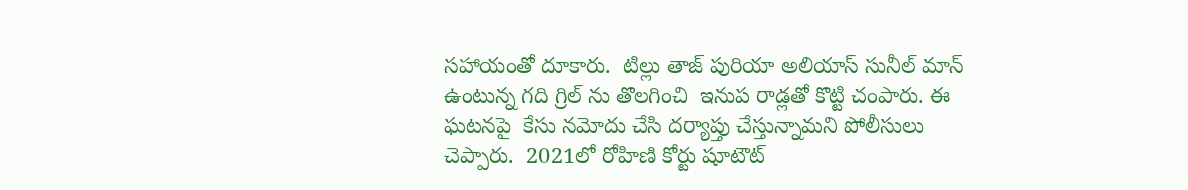సహాయంతో దూకారు.  టిల్లు తాజ్ పురియా అలియాస్ సునీల్ మాన్ ఉంటున్న గది గ్రిల్ ను తొలగించి  ఇనుప రాడ్లతో కొట్టి చంపారు. ఈ ఘటనపై  కేసు నమోదు చేసి దర్యాప్తు చేస్తున్నామని పోలీసులు చెప్పారు.  2021లో రోహిణి కోర్టు షూటౌట్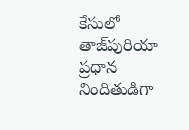కేసులో తాజ్‌పురియా ప్రధాన నిందితుడిగా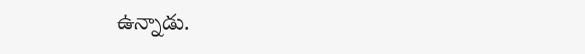ఉన్నాడు.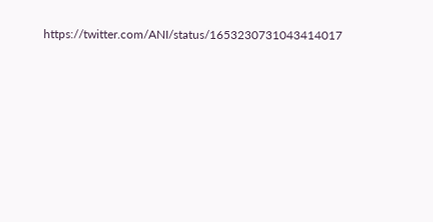https://twitter.com/ANI/status/1653230731043414017